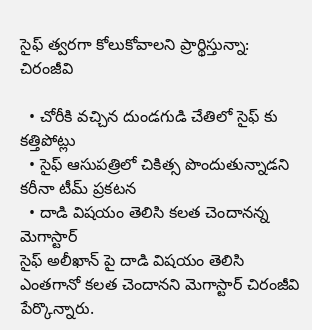సైఫ్ త్వరగా కోలుకోవాలని ప్రార్థిస్తున్నా: చిరంజీవి

  • చోరీకి వచ్చిన దుండగుడి చేతిలో సైఫ్ కు కత్తిపోట్లు
  • సైఫ్ ఆసుపత్రిలో చికిత్స పొందుతున్నాడని కరీనా టీమ్ ప్రకటన
  • దాడి విషయం తెలిసి కలత చెందానన్న మెగాస్టార్
సైఫ్ అలీఖాన్ పై దాడి విషయం తెలిసి ఎంతగానో కలత చెందానని మెగాస్టార్ చిరంజీవి పేర్కొన్నారు.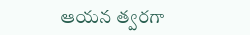ఆయన త్వరగా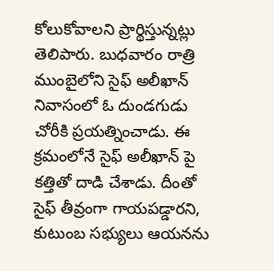కోలుకోవాలని ప్రార్థిస్తున్నట్లు తెలిపారు. బుధవారం రాత్రి ముంబైలోని సైఫ్ అలీఖాన్ నివాసంలో ఓ దుండగుడు చోరీకి ప్రయత్నించాడు. ఈ క్రమంలోనే సైఫ్ అలీఖాన్ పై కత్తితో దాడి చేశాడు. దీంతో సైఫ్ తీవ్రంగా గాయపడ్డారని, కుటుంబ సభ్యులు ఆయనను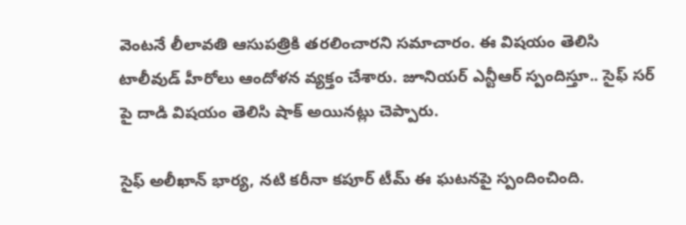వెంటనే లీలావతి ఆసుపత్రికి తరలించారని సమాచారం. ఈ విషయం తెలిసి టాలీవుడ్ హీరోలు ఆందోళన వ్యక్తం చేశారు. జూనియర్ ఎన్టీఆర్ స్పందిస్తూ.. సైఫ్ సర్ పై దాడి విషయం తెలిసి షాక్ అయినట్లు చెప్పారు.

సైఫ్ అలీఖాన్ భార్య, నటి కరీనా కపూర్ టీమ్ ఈ ఘటనపై స్పందించింది.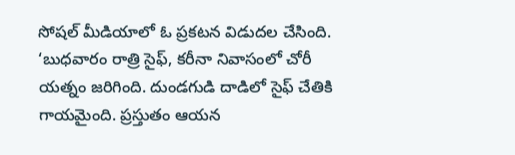సోషల్ మీడియాలో ఓ ప్రకటన విడుదల చేసింది. ‘బుధవారం రాత్రి సైఫ్, కరీనా నివాసంలో చోరీ యత్నం జరిగింది. దుండగుడి దాడిలో సైఫ్ చేతికి గాయమైంది. ప్రస్తుతం ఆయన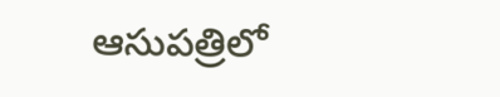ఆసుపత్రిలో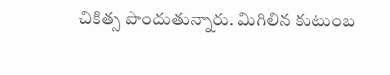చికిత్స పొందుతున్నారు. మిగిలిన కుటుంబ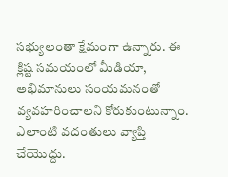సభ్యులంతా క్షేమంగా ఉన్నారు. ఈ క్లిష్ట సమయంలో మీడియా, అభిమానులు సంయమనంతో వ్యవహరించాలని కోరుకుంటున్నాం. ఎలాంటి వదంతులు వ్యాప్తి చేయొద్దు.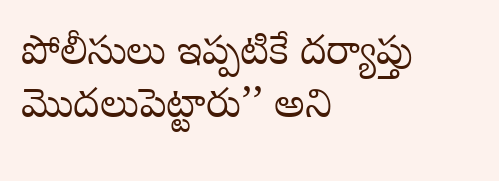పోలీసులు ఇప్పటికే దర్యాప్తు మొదలుపెట్టారు’’ అని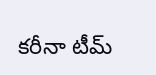కరీనా టీమ్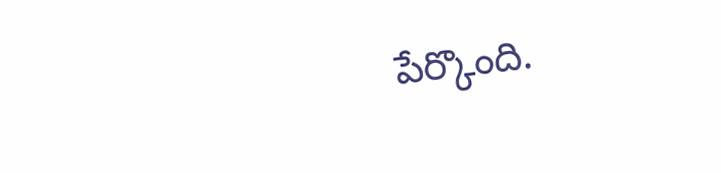పేర్కొంది.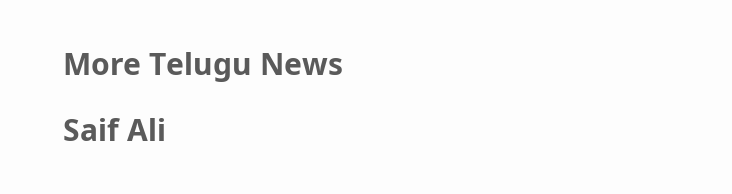More Telugu News

Saif Ali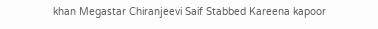khan Megastar Chiranjeevi Saif Stabbed Kareena kapoor